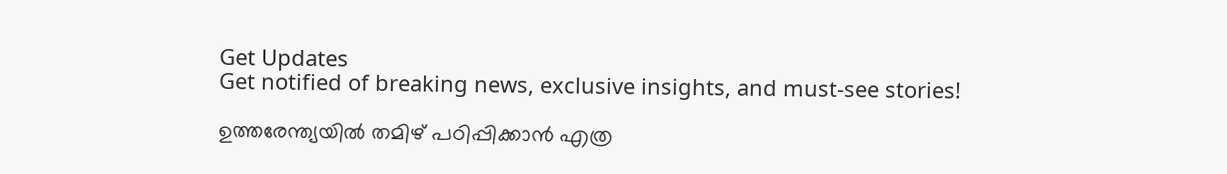Get Updates
Get notified of breaking news, exclusive insights, and must-see stories!

ഉത്തരേന്ത്യയിൽ തമിഴ് പഠിപ്പിക്കാൻ എത്ര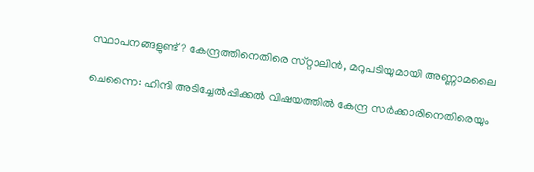സ്ഥാപനങ്ങളുണ്ട്? കേന്ദ്രത്തിനെതിരെ സ്‌റ്റാലിൻ, മറുപടിയുമായി അണ്ണാമലൈ

ചെന്നൈ: ഹിന്ദി അടിച്ചേൽപ്പിക്കൽ വിഷയത്തിൽ കേന്ദ്ര സർക്കാരിനെതിരെയും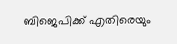ബിജെപിക്ക് എതിരെയും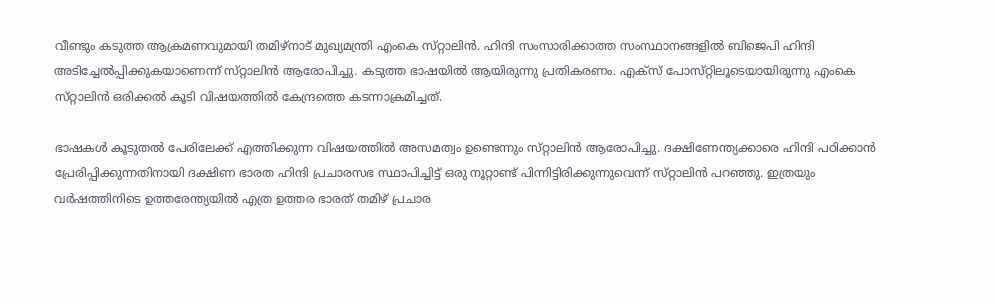വീണ്ടും കടുത്ത ആക്രമണവുമായി തമിഴ്‌നാട് മുഖ്യമന്ത്രി എംകെ സ്‌റ്റാലിൻ. ഹിന്ദി സംസാരിക്കാത്ത സംസ്ഥാനങ്ങളിൽ ബിജെപി ഹിന്ദി അടിച്ചേൽപ്പിക്കുകയാണെന്ന് സ്‌റ്റാലിൻ ആരോപിച്ചു. കടുത്ത ഭാഷയിൽ ആയിരുന്നു പ്രതികരണം. എക്‌സ് പോസ്‌റ്റിലൂടെയായിരുന്നു എംകെ സ്‌റ്റാലിൻ ഒരിക്കൽ കൂടി വിഷയത്തിൽ കേന്ദ്രത്തെ കടന്നാക്രമിച്ചത്.

ഭാഷകൾ കൂടുതൽ പേരിലേക്ക് എത്തിക്കുന്ന വിഷയത്തിൽ അസമത്വം ഉണ്ടെന്നും സ്‌റ്റാലിൻ ആരോപിച്ചു. ദക്ഷിണേന്ത്യക്കാരെ ഹിന്ദി പഠിക്കാൻ പ്രേരിപ്പിക്കുന്നതിനായി ദക്ഷിണ ഭാരത ഹിന്ദി പ്രചാരസഭ സ്ഥാപിച്ചിട്ട് ഒരു നൂറ്റാണ്ട് പിന്നിട്ടിരിക്കുന്നുവെന്ന് സ്‌റ്റാലിൻ പറഞ്ഞു. ഇത്രയും വർഷത്തിനിടെ ഉത്തരേന്ത്യയിൽ എത്ര ഉത്തര ഭാരത് തമിഴ് പ്രചാര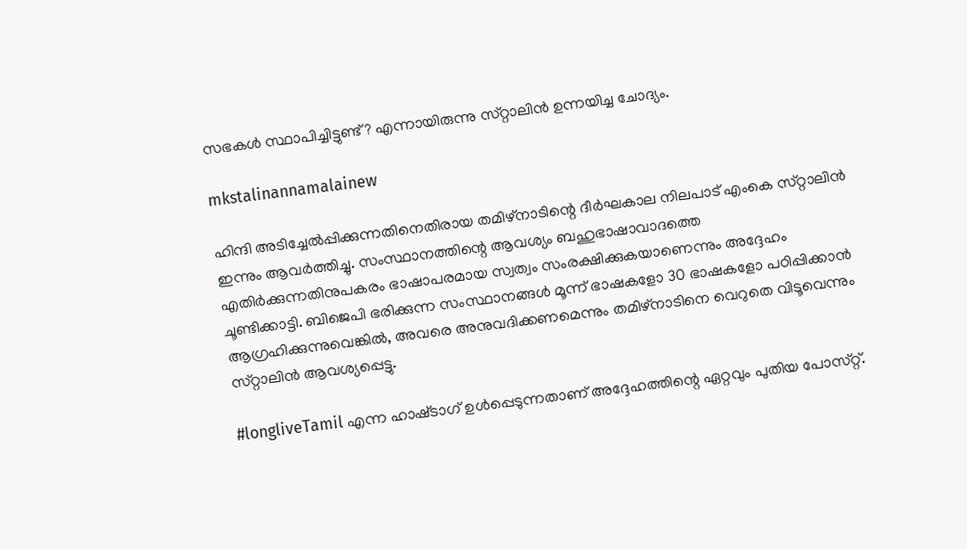സഭകൾ സ്ഥാപിച്ചിട്ടുണ്ട്? എന്നായിരുന്നു സ്‌റ്റാലിൻ ഉന്നയിച്ച ചോദ്യം.

mkstalinannamalainew

ഹിന്ദി അടിച്ചേൽപ്പിക്കുന്നതിനെതിരായ തമിഴ്‌നാടിന്റെ ദീർഘകാല നിലപാട് എംകെ സ്‌റ്റാലിൻ ഇന്നും ആവർത്തിച്ചു. സംസ്ഥാനത്തിന്റെ ആവശ്യം ബഹുഭാഷാവാദത്തെ എതിർക്കുന്നതിനുപകരം ഭാഷാപരമായ സ്വത്വം സംരക്ഷിക്കുകയാണെന്നും അദ്ദേഹം ചൂണ്ടിക്കാട്ടി. ബിജെപി ഭരിക്കുന്ന സംസ്ഥാനങ്ങൾ മൂന്ന് ഭാഷകളോ 30 ഭാഷകളോ പഠിപ്പിക്കാൻ ആഗ്രഹിക്കുന്നുവെങ്കിൽ, അവരെ അനുവദിക്കണമെന്നും തമിഴ്‌നാടിനെ വെറുതെ വിടൂവെന്നും സ്‌റ്റാലിൻ ആവശ്യപ്പെട്ടു.

#longliveTamil എന്ന ഹാഷ്‌ടാഗ് ഉൾപ്പെടുന്നതാണ് അദ്ദേഹത്തിന്റെ ഏറ്റവും പുതിയ പോസ്‌റ്റ്.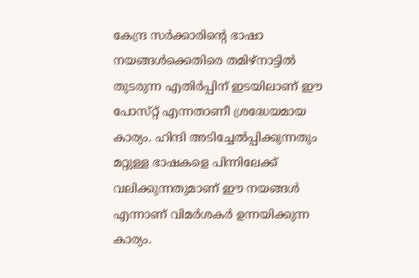കേന്ദ്ര സർക്കാരിന്റെ ഭാഷാ നയങ്ങൾക്കെതിരെ തമിഴ്‌നാട്ടിൽ തുടരുന്ന എതിർപ്പിന് ഇടയിലാണ് ഈ പോസ്‌റ്റ് എന്നതാണീ ശ്രദ്ധേയമായ കാര്യം. ഹിന്ദി അടിച്ചേൽപ്പിക്കുന്നതും മറ്റുള്ള ഭാഷകളെ പിന്നിലേക്ക് വലിക്കുന്നതുമാണ് ഈ നയങ്ങൾ എന്നാണ് വിമർശകർ ഉന്നയിക്കുന്ന കാര്യം.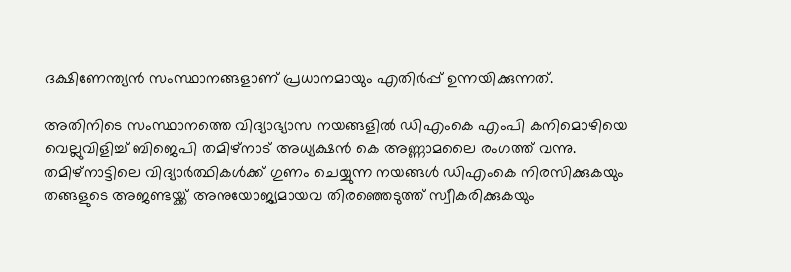ദക്ഷിണേന്ത്യൻ സംസ്ഥാനങ്ങളാണ് പ്രധാനമായും എതിർപ്പ് ഉന്നയിക്കുന്നത്.

അതിനിടെ സംസ്ഥാനത്തെ വിദ്യാഭ്യാസ നയങ്ങളിൽ ഡിഎംകെ എംപി കനിമൊഴിയെ വെല്ലുവിളിച്ച് ബിജെപി തമിഴ്‌നാട് അധ്യക്ഷൻ കെ അണ്ണാമലൈ രംഗത്ത് വന്നു. തമിഴ്‌നാട്ടിലെ വിദ്യാർത്ഥികൾക്ക് ഗുണം ചെയ്യുന്ന നയങ്ങൾ ഡിഎംകെ നിരസിക്കുകയും തങ്ങളുടെ അജണ്ടയ്ക്ക് അനുയോജ്യമായവ തിരഞ്ഞെടുത്ത് സ്വീകരിക്കുകയും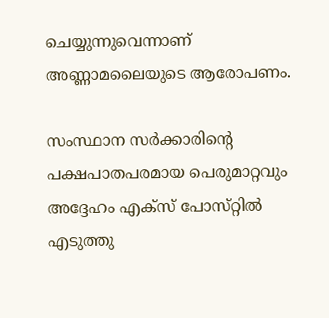ചെയ്യുന്നുവെന്നാണ് അണ്ണാമലൈയുടെ ആരോപണം.

സംസ്ഥാന സർക്കാരിന്റെ പക്ഷപാതപരമായ പെരുമാറ്റവും അദ്ദേഹം എക്‌സ് പോസ്‌റ്റിൽ എടുത്തു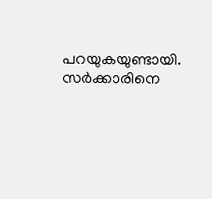പറയുകയുണ്ടായി. സർക്കാരിനെ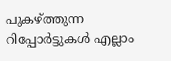പുകഴ്ത്തുന്ന റിപ്പോർട്ടുകൾ എല്ലാം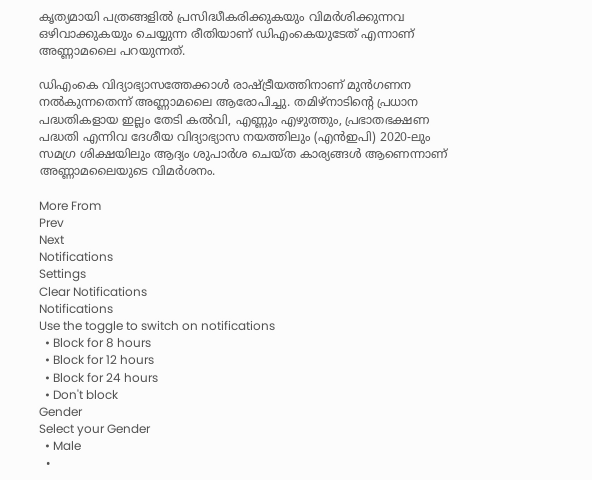കൃത്യമായി പത്രങ്ങളിൽ പ്രസിദ്ധീകരിക്കുകയും വിമർശിക്കുന്നവ ഒഴിവാക്കുകയും ചെയ്യുന്ന രീതിയാണ് ഡിഎംകെയുടേത് എന്നാണ് അണ്ണാമലൈ പറയുന്നത്.

ഡിഎംകെ വിദ്യാഭ്യാസത്തേക്കാൾ രാഷ്ട്രീയത്തിനാണ് മുൻഗണന നൽകുന്നതെന്ന് അണ്ണാമലൈ ആരോപിച്ചു. തമിഴ്‌നാടിന്റെ പ്രധാന പദ്ധതികളായ ഇല്ലം തേടി കൽവി, എണ്ണും എഴുത്തും, പ്രഭാതഭക്ഷണ പദ്ധതി എന്നിവ ദേശീയ വിദ്യാഭ്യാസ നയത്തിലും (എൻഇപി) 2020-ലും സമഗ്ര ശിക്ഷയിലും ആദ്യം ശുപാർശ ചെയ്‌ത കാര്യങ്ങൾ ആണെന്നാണ് അണ്ണാമലൈയുടെ വിമർശനം.

More From
Prev
Next
Notifications
Settings
Clear Notifications
Notifications
Use the toggle to switch on notifications
  • Block for 8 hours
  • Block for 12 hours
  • Block for 24 hours
  • Don't block
Gender
Select your Gender
  • Male
  •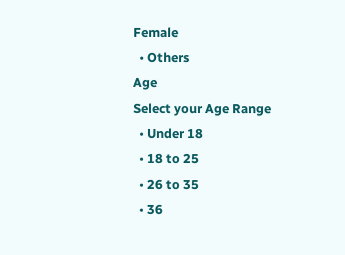Female
  • Others
Age
Select your Age Range
  • Under 18
  • 18 to 25
  • 26 to 35
  • 36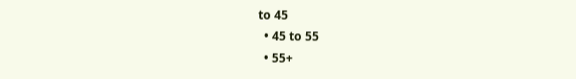to 45
  • 45 to 55
  • 55+